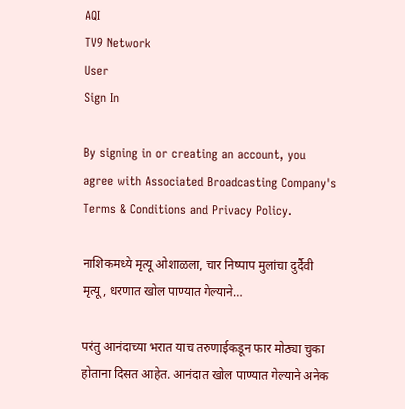AQI
TV9 Network
User
Sign In

By signing in or creating an account, you agree with Associated Broadcasting Company's Terms & Conditions and Privacy Policy.

नाशिकमध्ये मृत्यू ओशाळला, चार निष्पाप मुलांचा दुर्दैवी मृत्यू, धरणात खोल पाण्यात गेल्याने…

परंतु आनंदाच्या भरात याच तरुणाईकडून फार मोठ्या चुका होताना दिसत आहेत. आनंदात खोल पाण्यात गेल्याने अनेक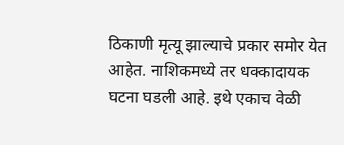ठिकाणी मृत्यू झाल्याचे प्रकार समोर येत आहेत. नाशिकमध्ये तर धक्कादायक घटना घडली आहे. इथे एकाच वेळी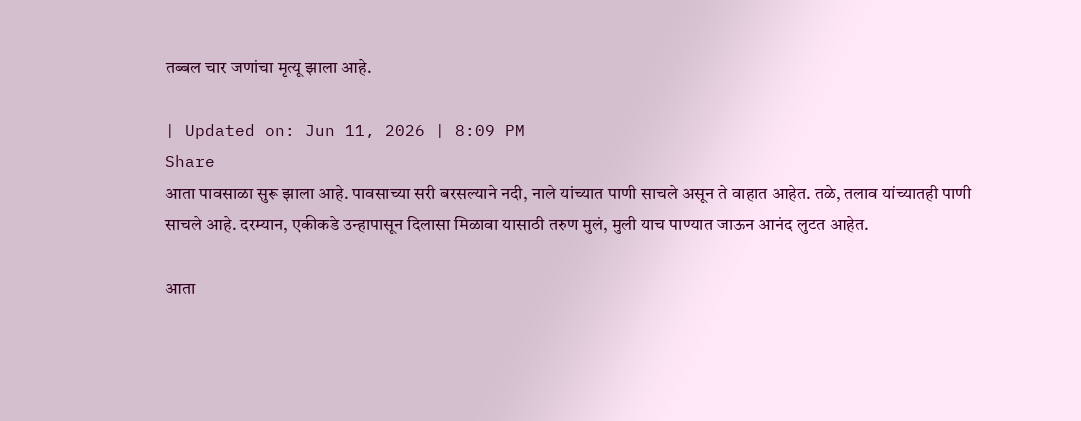तब्बल चार जणांचा मृत्यू झाला आहे.

| Updated on: Jun 11, 2026 | 8:09 PM
Share
आता पावसाळा सुरू झाला आहे. पावसाच्या सरी बरसल्याने नदी, नाले यांच्यात पाणी साचले असून ते वाहात आहेत. तळे, तलाव यांच्यातही पाणी साचले आहे. दरम्यान, एकीकडे उन्हापासून दिलासा मिळावा यासाठी तरुण मुलं, मुली याच पाण्यात जाऊन आनंद लुटत आहेत.

आता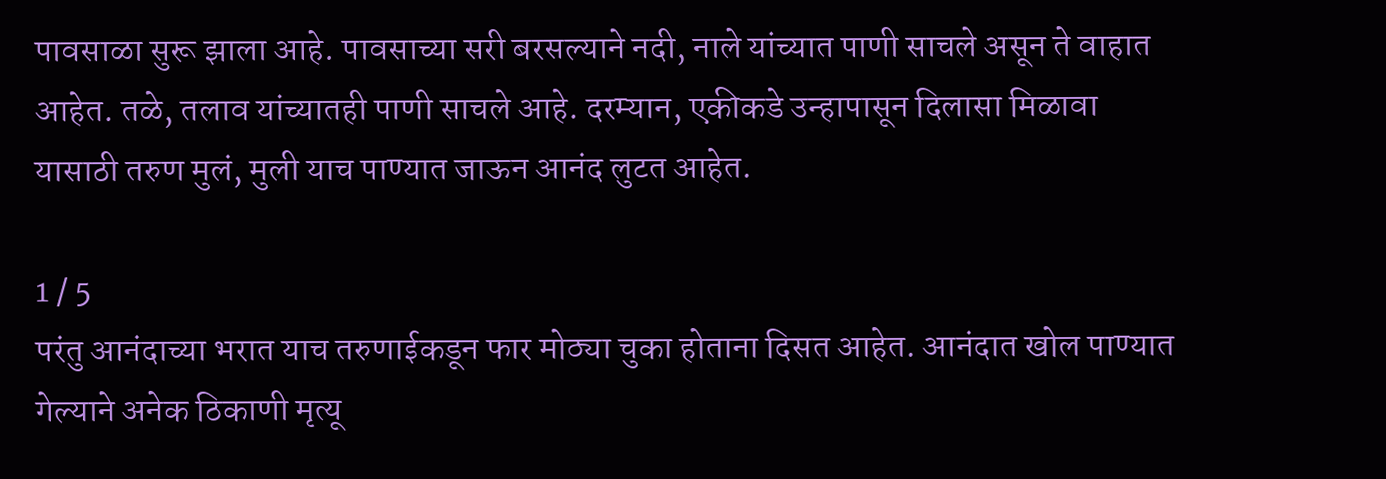पावसाळा सुरू झाला आहे. पावसाच्या सरी बरसल्याने नदी, नाले यांच्यात पाणी साचले असून ते वाहात आहेत. तळे, तलाव यांच्यातही पाणी साचले आहे. दरम्यान, एकीकडे उन्हापासून दिलासा मिळावा यासाठी तरुण मुलं, मुली याच पाण्यात जाऊन आनंद लुटत आहेत.

1 / 5
परंतु आनंदाच्या भरात याच तरुणाईकडून फार मोठ्या चुका होताना दिसत आहेत. आनंदात खोल पाण्यात गेल्याने अनेक ठिकाणी मृत्यू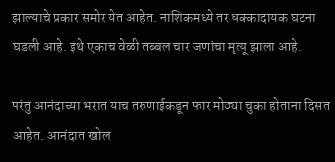झाल्याचे प्रकार समोर येत आहेत. नाशिकमध्ये तर धक्कादायक घटना घडली आहे. इथे एकाच वेळी तब्बल चार जणांचा मृत्यू झाला आहे.

परंतु आनंदाच्या भरात याच तरुणाईकडून फार मोठ्या चुका होताना दिसत आहेत. आनंदात खोल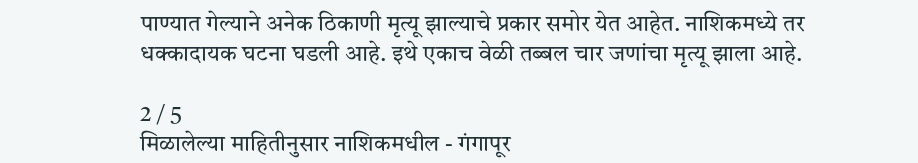पाण्यात गेल्याने अनेक ठिकाणी मृत्यू झाल्याचे प्रकार समोर येत आहेत. नाशिकमध्ये तर धक्कादायक घटना घडली आहे. इथे एकाच वेळी तब्बल चार जणांचा मृत्यू झाला आहे.

2 / 5
मिळालेल्या माहितीनुसार नाशिकमधील - गंगापूर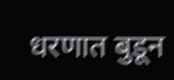धरणात बुडून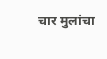चार मुलांचा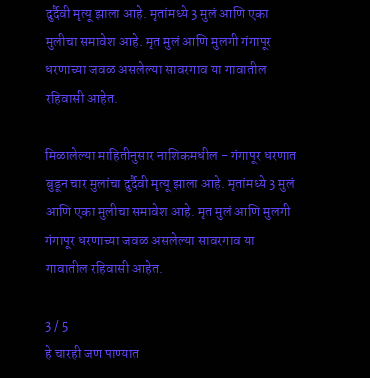दुर्दैवी मृत्यू झाला आहे. मृतांमध्ये 3 मुलं आणि एका मुलीचा समावेश आहे. मृत मुलं आणि मुलगी गंगापूर धरणाच्या जवळ असलेल्या सावरगाव या गावातील रहिवासी आहेत.

मिळालेल्या माहितीनुसार नाशिकमधील - गंगापूर धरणात बुडून चार मुलांचा दुर्दैवी मृत्यू झाला आहे. मृतांमध्ये 3 मुलं आणि एका मुलीचा समावेश आहे. मृत मुलं आणि मुलगी गंगापूर धरणाच्या जवळ असलेल्या सावरगाव या गावातील रहिवासी आहेत.

3 / 5
हे चारही जण पाण्यात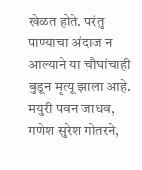खेळत होते. परंतु पाण्याचा अंदाज न आल्याने या चौघांचाही बुडून मृत्यू झाला आहे. मयुरी पवन जाधव, गणेश सुरेश गोतरने,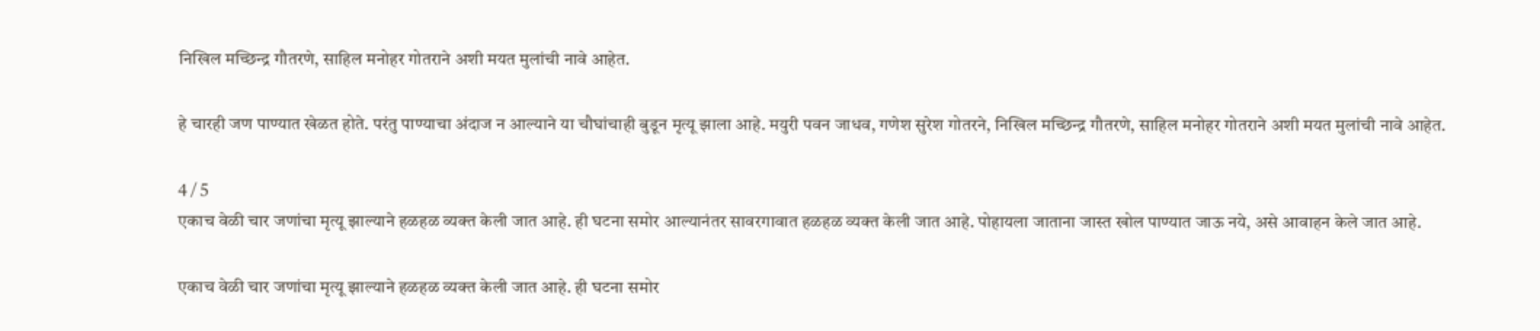निखिल मच्छिन्द्र गौतरणे, साहिल मनोहर गोतराने अशी मयत मुलांची नावे आहेत.

हे चारही जण पाण्यात खेळत होते. परंतु पाण्याचा अंदाज न आल्याने या चौघांचाही बुडून मृत्यू झाला आहे. मयुरी पवन जाधव, गणेश सुरेश गोतरने, निखिल मच्छिन्द्र गौतरणे, साहिल मनोहर गोतराने अशी मयत मुलांची नावे आहेत.

4 / 5
एकाच वेळी चार जणांचा मृत्यू झाल्याने हळहळ व्यक्त केली जात आहे. ही घटना समोर आल्यानंतर सावरगावात हळहळ व्यक्त केली जात आहे. पोहायला जाताना जास्त खोल पाण्यात जाऊ नये, असे आवाहन केले जात आहे.

एकाच वेळी चार जणांचा मृत्यू झाल्याने हळहळ व्यक्त केली जात आहे. ही घटना समोर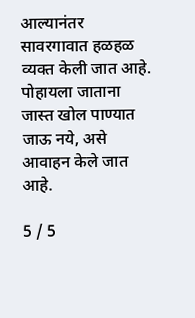आल्यानंतर सावरगावात हळहळ व्यक्त केली जात आहे. पोहायला जाताना जास्त खोल पाण्यात जाऊ नये, असे आवाहन केले जात आहे.

5 / 5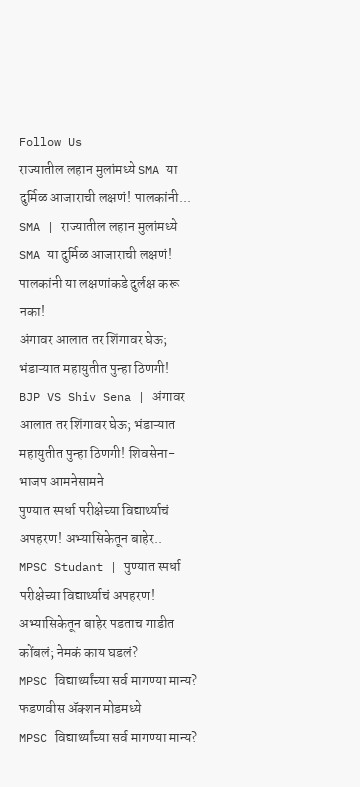Follow Us
राज्यातील लहान मुलांमध्ये SMA या दुर्मिळ आजाराची लक्षणं! पालकांनी...
SMA | राज्यातील लहान मुलांमध्ये SMA या दुर्मिळ आजाराची लक्षणं! पालकांनी या लक्षणांकडे दुर्लक्ष करू नका!
अंगावर आलात तर शिंगावर घेऊ; भंडाऱ्यात महायुतीत पुन्हा ठिणगी!
BJP VS Shiv Sena | अंगावर आलात तर शिंगावर घेऊ; भंडाऱ्यात महायुतीत पुन्हा ठिणगी! शिवसेना-भाजप आमनेसामने
पुण्यात स्पर्धा परीक्षेच्या विद्यार्थ्याचं अपहरण! अभ्यासिकेतून बाहेर..
MPSC Studant | पुण्यात स्पर्धा परीक्षेच्या विद्यार्थ्याचं अपहरण! अभ्यासिकेतून बाहेर पडताच गाडीत कोंबलं; नेमकं काय घडलं?
MPSC विद्यार्थ्यांच्या सर्व मागण्या मान्य? फडणवीस ॲक्शन मोडमध्ये
MPSC विद्यार्थ्यांच्या सर्व मागण्या मान्य?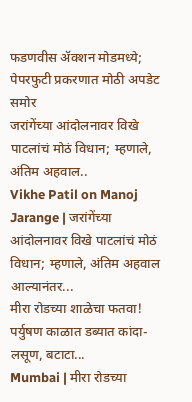फडणवीस ॲक्शन मोडमध्ये; पेपरफुटी प्रकरणात मोठी अपडेट समोर
जरांगेंच्या आंदोलनावर विखे पाटलांचं मोठं विधान; म्हणाले, अंतिम अहवाल..
Vikhe Patil on Manoj Jarange | जरांगेंच्या आंदोलनावर विखे पाटलांचं मोठं विधान; म्हणाले, अंतिम अहवाल आल्यानंतर...
मीरा रोडच्या शाळेचा फतवा! पर्युषण काळात डब्यात कांदा-लसूण, बटाटा...
Mumbai | मीरा रोडच्या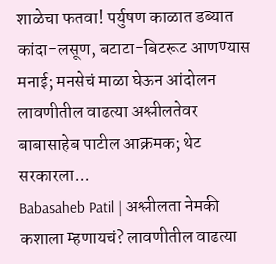शाळेचा फतवा! पर्युषण काळात डब्यात कांदा-लसूण, बटाटा-बिटरूट आणण्यास मनाई; मनसेचं माळा घेऊन आंदोलन
लावणीतील वाढत्या अश्लीलतेवर बाबासाहेब पाटील आक्रमक; थेट सरकारला...
Babasaheb Patil | अश्लीलता नेमकी कशाला म्हणायचं? लावणीतील वाढत्या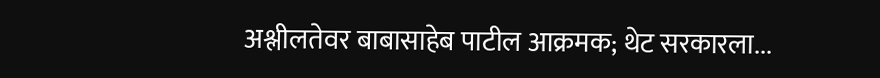अश्लीलतेवर बाबासाहेब पाटील आक्रमक; थेट सरकारला...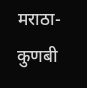मराठा-कुणबी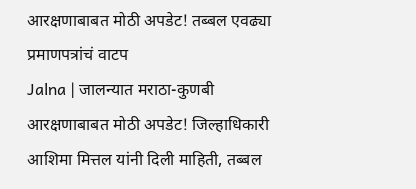आरक्षणाबाबत मोठी अपडेट! तब्बल एवढ्या प्रमाणपत्रांचं वाटप
Jalna | जालन्यात मराठा-कुणबी आरक्षणाबाबत मोठी अपडेट! जिल्हाधिकारी आशिमा मित्तल यांनी दिली माहिती, तब्बल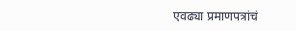एवढ्या प्रमाणपत्रांचं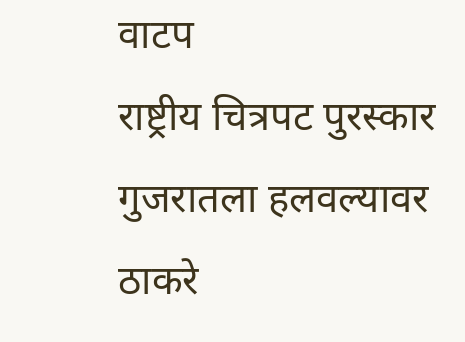वाटप
राष्ट्रीय चित्रपट पुरस्कार गुजरातला हलवल्यावर ठाकरे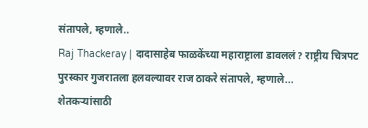संतापले, म्हणाले..
Raj Thackeray | दादासाहेब फाळकेंच्या महाराष्ट्राला डावललं? राष्ट्रीय चित्रपट पुरस्कार गुजरातला हलवल्यावर राज ठाकरे संतापले, म्हणाले...
शेतकऱ्यांसाठी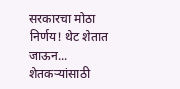सरकारचा मोठा निर्णय! थेट शेतात जाऊन...
शेतकऱ्यांसाठी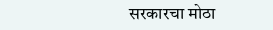सरकारचा मोठा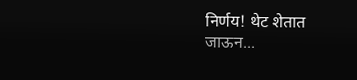निर्णय! थेट शेतात जाऊन...